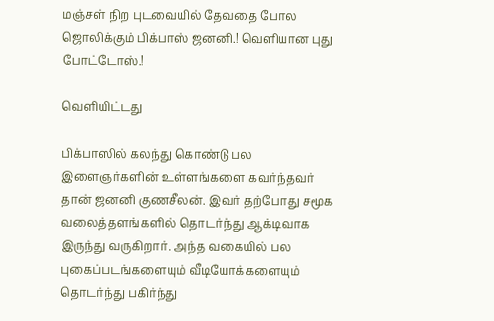மஞ்சள் நிற புடவையில் தேவதை போல ஜொலிக்கும் பிக்பாஸ் ஜனனி.! வெளியான புது போட்டோஸ்.!

வெளியிட்டது

பிக்பாஸில் கலந்து கொண்டு பல இளைஞர்களின் உள்ளங்களை கவர்ந்தவர் தான் ஜனனி குணசீலன். இவர் தற்போது சமூக வலைத்தளங்களில் தொடர்ந்து ஆக்டிவாக இருந்து வருகிறார். அந்த வகையில் பல புகைப்படங்களையும் வீடியோக்களையும் தொடர்ந்து பகிர்ந்து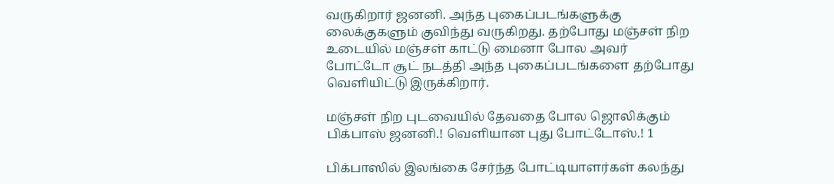வருகிறார் ஜனனி. அந்த புகைப்படங்களுக்கு லைக்குகளும் குவிந்து வருகிறது. தற்போது மஞ்சள் நிற உடையில் மஞ்சள் காட்டு மைனா போல அவர் போட்டோ சூட் நடத்தி அந்த புகைப்படங்களை தற்போது வெளியிட்டு இருக்கிறார்.

மஞ்சள் நிற புடவையில் தேவதை போல ஜொலிக்கும் பிக்பாஸ் ஜனனி.! வெளியான புது போட்டோஸ்.! 1

பிக்பாஸில் இலங்கை சேர்ந்த போட்டியாளர்கள் கலந்து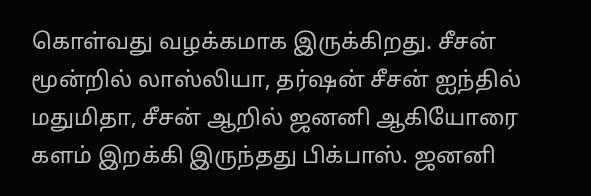கொள்வது வழக்கமாக இருக்கிறது. சீசன் மூன்றில் லாஸ்லியா, தர்ஷன் சீசன் ஐந்தில் மதுமிதா, சீசன் ஆறில் ஜனனி ஆகியோரை களம் இறக்கி இருந்தது பிக்பாஸ். ஜனனி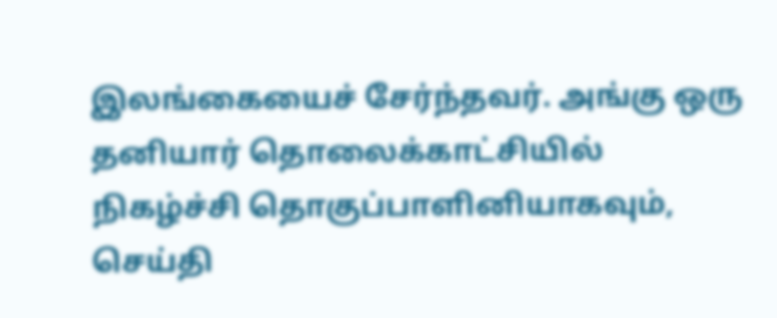இலங்கையைச் சேர்ந்தவர். அங்கு ஒரு தனியார் தொலைக்காட்சியில் நிகழ்ச்சி தொகுப்பாளினியாகவும், செய்தி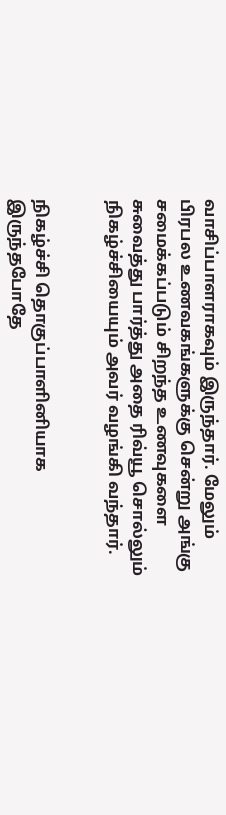வாசிப்பாளராகவும் இருந்தார். மேலும் பிரபல உணவகங்களுக்கு சென்று அங்கு சமைக்கப்படும் சிறந்த உணவுகளை சுவைத்து பார்த்து அதை ரிவ்யூ சொல்லும் நிகழ்ச்சியையும் அவர் வழங்கி வந்தார்.


நிகழ்ச்சி தொகுப்பாளினியாக இருந்தபோதே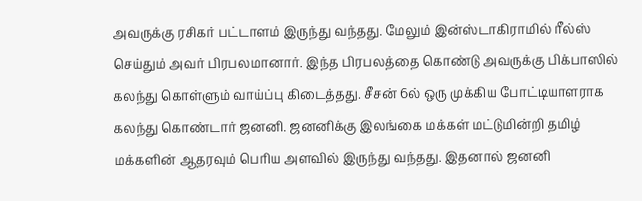அவருக்கு ரசிகர் பட்டாளம் இருந்து வந்தது. மேலும் இன்ஸ்டாகிராமில் ரீல்ஸ் செய்தும் அவர் பிரபலமானார். இந்த பிரபலத்தை கொண்டு அவருக்கு பிக்பாஸில் கலந்து கொள்ளும் வாய்ப்பு கிடைத்தது. சீசன் 6ல் ஒரு முக்கிய போட்டியாளராக கலந்து கொண்டார் ஜனனி. ஜனனிக்கு இலங்கை மக்கள் மட்டுமின்றி தமிழ் மக்களின் ஆதரவும் பெரிய அளவில் இருந்து வந்தது. இதனால் ஜனனி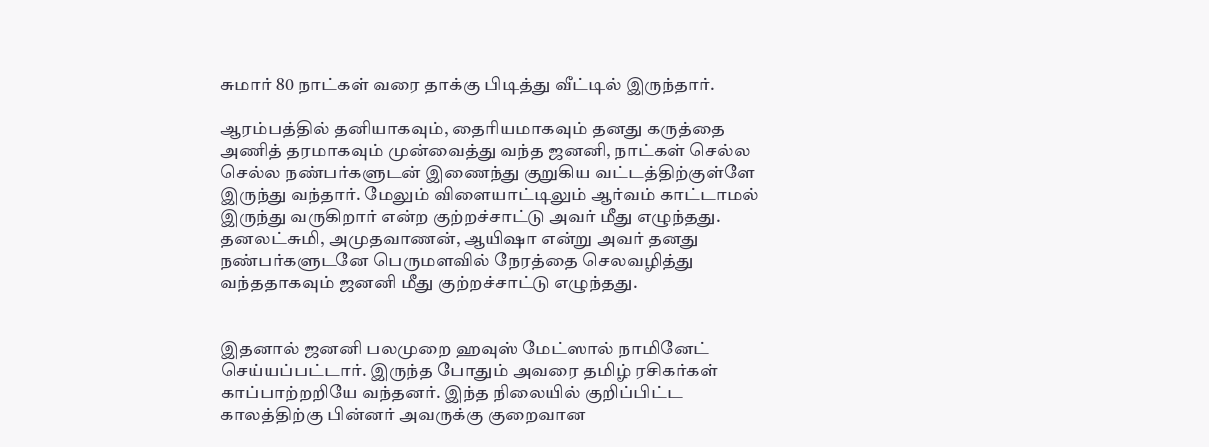சுமார் 80 நாட்கள் வரை தாக்கு பிடித்து வீட்டில் இருந்தார்.

ஆரம்பத்தில் தனியாகவும், தைரியமாகவும் தனது கருத்தை அணித் தரமாகவும் முன்வைத்து வந்த ஜனனி, நாட்கள் செல்ல செல்ல நண்பர்களுடன் இணைந்து குறுகிய வட்டத்திற்குள்ளே இருந்து வந்தார். மேலும் விளையாட்டிலும் ஆர்வம் காட்டாமல் இருந்து வருகிறார் என்ற குற்றச்சாட்டு அவர் மீது எழுந்தது. தனலட்சுமி, அமுதவாணன், ஆயிஷா என்று அவர் தனது நண்பர்களுடனே பெருமளவில் நேரத்தை செலவழித்து வந்ததாகவும் ஜனனி மீது குற்றச்சாட்டு எழுந்தது.


இதனால் ஜனனி பலமுறை ஹவுஸ் மேட்ஸால் நாமினேட் செய்யப்பட்டார். இருந்த போதும் அவரை தமிழ் ரசிகர்கள் காப்பாற்றறியே வந்தனர். இந்த நிலையில் குறிப்பிட்ட காலத்திற்கு பின்னர் அவருக்கு குறைவான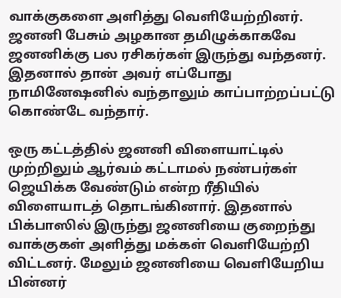வாக்குகளை அளித்து வெளியேற்றினர். ஜனனி பேசும் அழகான தமிழுக்காகவே ஜனனிக்கு பல ரசிகர்கள் இருந்து வந்தனர். இதனால் தான் அவர் எப்போது நாமினேஷனில் வந்தாலும் காப்பாற்றப்பட்டு கொண்டே வந்தார்.

ஒரு கட்டத்தில் ஜனனி விளையாட்டில் முற்றிலும் ஆர்வம் கட்டாமல் நண்பர்கள் ஜெயிக்க வேண்டும் என்ற ரீதியில் விளையாடத் தொடங்கினார். இதனால் பிக்பாஸில் இருந்து ஜனனியை குறைந்து வாக்குகள் அளித்து மக்கள் வெளியேற்றி விட்டனர். மேலும் ஜனனியை வெளியேறிய பின்னர்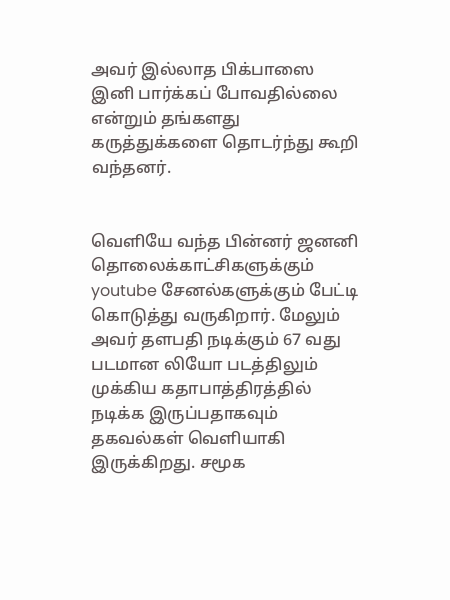அவர் இல்லாத பிக்பாஸை இனி பார்க்கப் போவதில்லை என்றும் தங்களது கருத்துக்களை தொடர்ந்து கூறி வந்தனர்.


வெளியே வந்த பின்னர் ஜனனி தொலைக்காட்சிகளுக்கும் youtube சேனல்களுக்கும் பேட்டி கொடுத்து வருகிறார். மேலும் அவர் தளபதி நடிக்கும் 67 வது படமான லியோ படத்திலும் முக்கிய கதாபாத்திரத்தில் நடிக்க இருப்பதாகவும் தகவல்கள் வெளியாகி இருக்கிறது. சமூக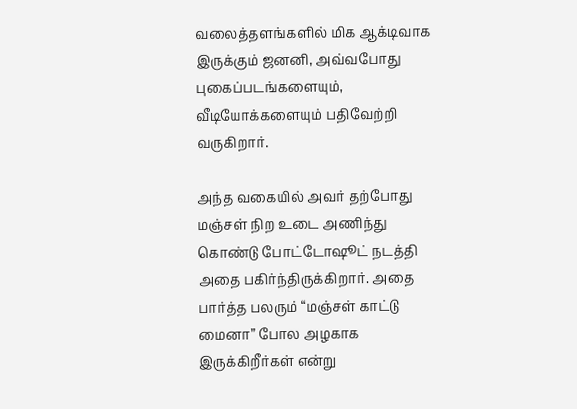வலைத்தளங்களில் மிக ஆக்டிவாக இருக்கும் ஜனனி, அவ்வபோது புகைப்படங்களையும், வீடியோக்களையும் பதிவேற்றி வருகிறார்.

அந்த வகையில் அவர் தற்போது மஞ்சள் நிற உடை அணிந்து கொண்டு போட்டோஷூட் நடத்தி அதை பகிர்ந்திருக்கிறார். அதை பார்த்த பலரும் “மஞ்சள் காட்டு மைனா” போல அழகாக இருக்கிறீர்கள் என்று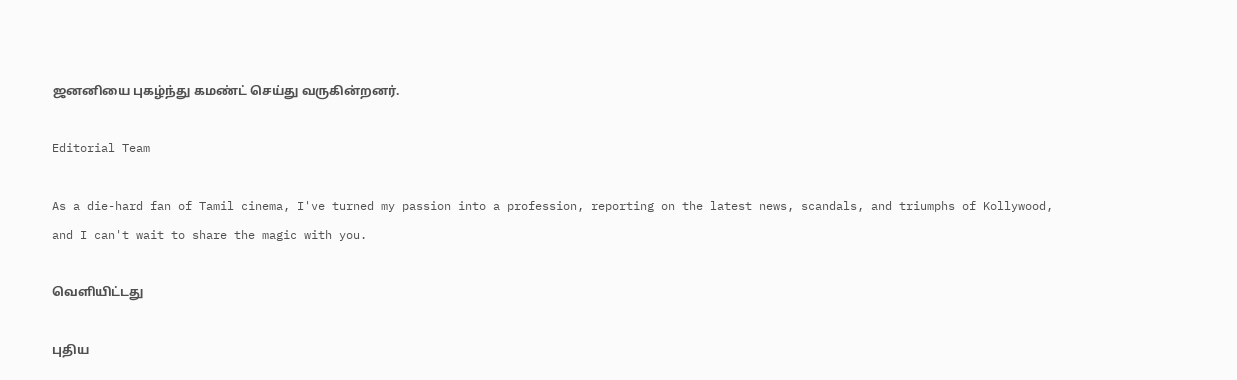ஜனனியை புகழ்ந்து கமண்ட் செய்து வருகின்றனர்.

Editorial Team

As a die-hard fan of Tamil cinema, I've turned my passion into a profession, reporting on the latest news, scandals, and triumphs of Kollywood, and I can't wait to share the magic with you.

வெளியிட்டது

புதிய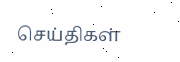செய்திகள்